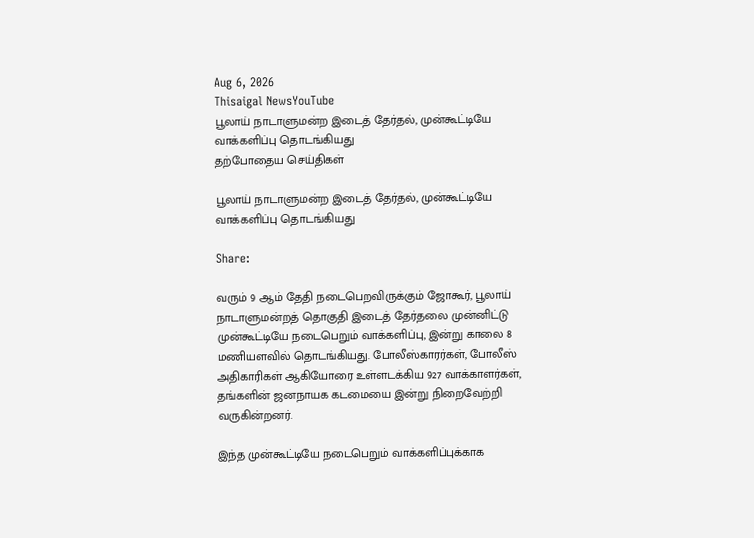Aug 6, 2026
Thisaigal NewsYouTube
பூலாய் நாடாளுமன்ற இடைத் தேர்தல், முன்கூட்டியே வாக்களிப்பு தொடங்கியது
தற்போதைய செய்திகள்

பூலாய் நாடாளுமன்ற இடைத் தேர்தல், முன்கூட்டியே வாக்களிப்பு தொடங்கியது

Share:

வரும் 9 ஆம் தேதி நடைபெறவிருக்கும் ஜோகூர், பூலாய் நாடாளுமன்றத் தொகுதி இடைத் தேர்தலை முன்னிட்டு முன்கூட்டியே நடைபெறும் வாக்களிப்பு, இன்று காலை 8 மணியளவில் தொடங்கியது. போலீஸ்காரர்கள், போலீஸ் அதிகாரிகள் ஆகியோரை உள்ளடக்கிய 927 வாக்காளர்கள், தங்களின் ஜனநாயக கடமையை இன்று நிறைவேற்றி வருகின்றனர்.

இந்த முன்கூட்டியே நடைபெறும் வாக்களிப்புக்காக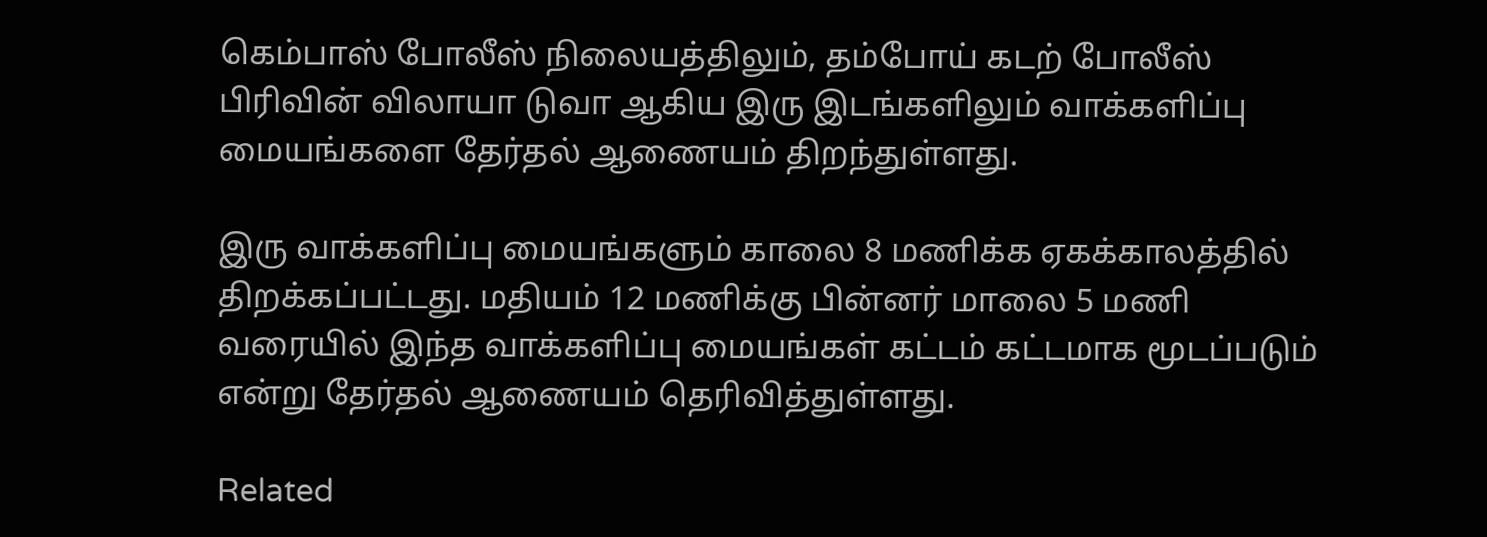கெம்பாஸ் போலீஸ் நிலையத்திலும், தம்போய் கடற் போலீஸ் பிரிவின் விலாயா டுவா ஆகிய இரு இடங்களிலும் வாக்களிப்பு மையங்களை தேர்தல் ஆணையம் திறந்துள்ளது.

இரு வாக்களிப்பு மையங்களும் காலை 8 மணிக்க ஏகக்காலத்தில் திறக்கப்பட்டது. மதியம் 12 மணிக்கு பின்னர் மாலை 5 மணி வரையில் இந்த வாக்களிப்பு மையங்கள் கட்டம் கட்டமாக மூடப்படும் என்று தேர்தல் ஆணையம் தெரிவித்துள்ளது.

Related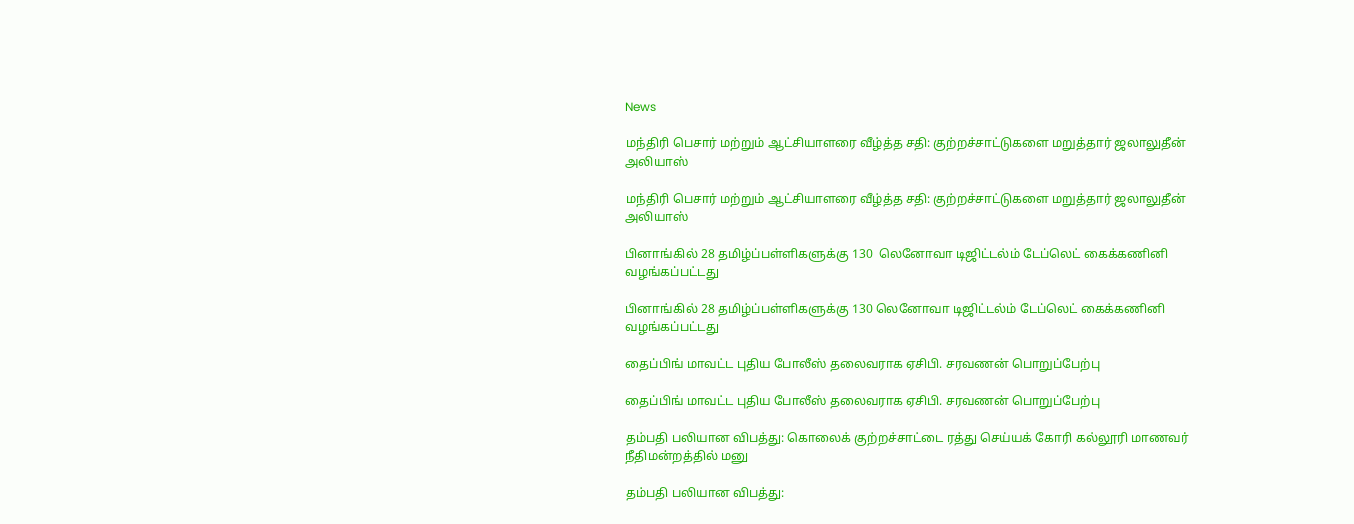News

மந்திரி பெசார் மற்றும் ஆட்சியாளரை வீழ்த்த சதி: குற்றச்சாட்டுகளை மறுத்தார் ஜலாலுதீன் அலியாஸ்

மந்திரி பெசார் மற்றும் ஆட்சியாளரை வீழ்த்த சதி: குற்றச்சாட்டுகளை மறுத்தார் ஜலாலுதீன் அலியாஸ்

பினாங்கில் 28 தமிழ்ப்பள்ளிகளுக்கு 130  லெனோவா டிஜிட்டல்ம் டேப்லெட் கைக்கணினி வழங்கப்பட்டது

பினாங்கில் 28 தமிழ்ப்பள்ளிகளுக்கு 130 லெனோவா டிஜிட்டல்ம் டேப்லெட் கைக்கணினி வழங்கப்பட்டது

தைப்பிங் மாவட்ட புதிய போலீஸ் தலைவராக ஏசிபி. சரவணன் பொறுப்பேற்பு

தைப்பிங் மாவட்ட புதிய போலீஸ் தலைவராக ஏசிபி. சரவணன் பொறுப்பேற்பு

தம்பதி பலியான விபத்து: கொலைக் குற்றச்சாட்டை ரத்து செய்யக் கோரி கல்லூரி மாணவர் நீதிமன்றத்தில் மனு

தம்பதி பலியான விபத்து: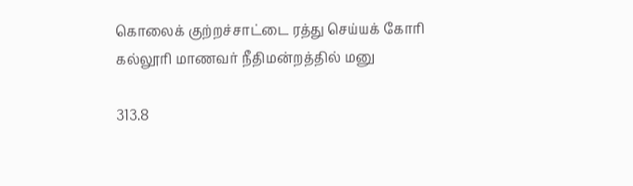கொலைக் குற்றச்சாட்டை ரத்து செய்யக் கோரி கல்லூரி மாணவர் நீதிமன்றத்தில் மனு

313.8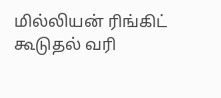மில்லியன் ரிங்கிட் கூடுதல் வரி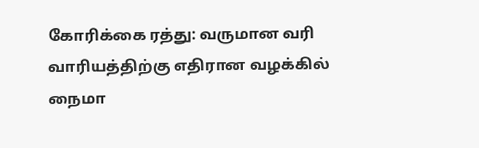கோரிக்கை ரத்து: வருமான வரி வாரியத்திற்கு எதிரான வழக்கில் நைமா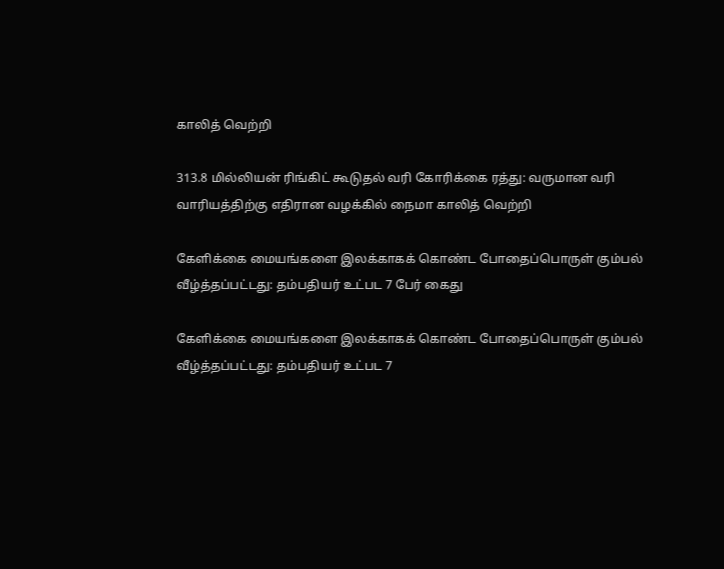காலித் வெற்றி

313.8 மில்லியன் ரிங்கிட் கூடுதல் வரி கோரிக்கை ரத்து: வருமான வரி வாரியத்திற்கு எதிரான வழக்கில் நைமா காலித் வெற்றி

கேளிக்கை மையங்களை இலக்காகக் கொண்ட போதைப்பொருள் கும்பல் வீழ்த்தப்பட்டது: தம்பதியர் உட்பட 7 பேர் கைது

கேளிக்கை மையங்களை இலக்காகக் கொண்ட போதைப்பொருள் கும்பல் வீழ்த்தப்பட்டது: தம்பதியர் உட்பட 7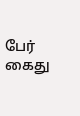பேர் கைது